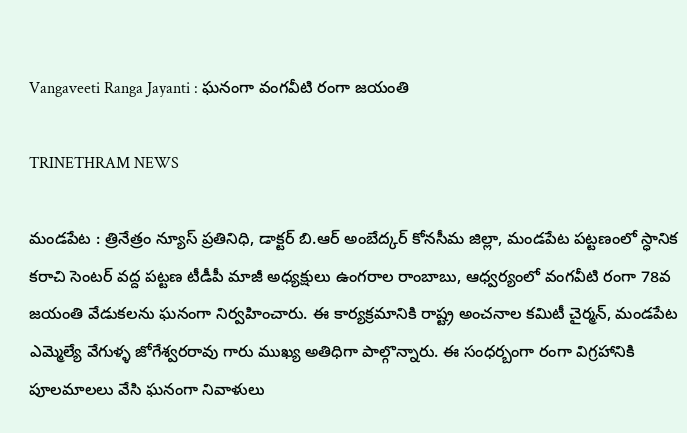Vangaveeti Ranga Jayanti : ఘనంగా వంగవీటి రంగా జయంతి

TRINETHRAM NEWS

మండపేట : త్రినేత్రం న్యూస్ ప్రతినిధి, డాక్టర్ బి.ఆర్ అంబేద్కర్ కోనసీమ జిల్లా, మండపేట పట్టణంలో స్ధానిక కరాచి సెంటర్ వద్ద పట్టణ టీడీపీ మాజీ అధ్యక్షులు ఉంగరాల రాంబాబు, ఆధ్వర్యంలో వంగవీటి రంగా 78వ జయంతి వేడుకలను ఘనంగా నిర్వహించారు. ఈ కార్యక్రమానికి రాష్ట్ర అంచనాల కమిటీ చైర్మన్, మండపేట ఎమ్మెల్యే వేగుళ్ళ జోగేశ్వరరావు గారు ముఖ్య అతిధిగా పాల్గొన్నారు. ఈ సంధర్బంగా రంగా విగ్రహానికి పూలమాలలు వేసి ఘనంగా నివాళులు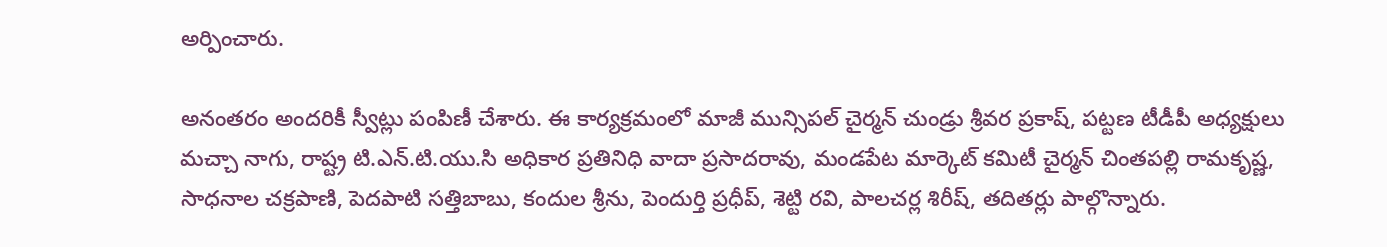అర్పించారు.

అనంతరం అందరికీ స్వీట్లు పంపిణీ చేశారు. ఈ కార్యక్రమంలో మాజీ మున్సిపల్ చైర్మన్ చుండ్రు శ్రీవర ప్రకాష్, పట్టణ టీడీపీ అధ్యక్షులు మచ్చా నాగు, రాష్ట్ర టి.ఎన్.టి.యు.సి అధికార ప్రతినిధి వాదా ప్రసాదరావు, మండపేట మార్కెట్ కమిటీ చైర్మన్ చింతపల్లి రామకృష్ణ, సాధనాల చక్రపాణి, పెదపాటి సత్తిబాబు, కందుల శ్రీను, పెందుర్తి ప్రధీప్, శెట్టి రవి, పాలచర్ల శిరీష్, తదితర్లు పాల్గొన్నారు.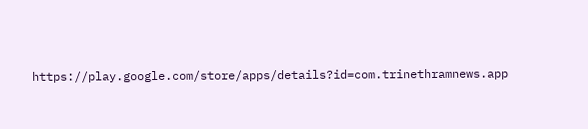https://play.google.com/store/apps/details?id=com.trinethramnews.app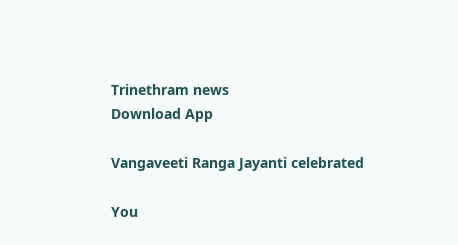Trinethram news
Download App

Vangaveeti Ranga Jayanti celebrated

You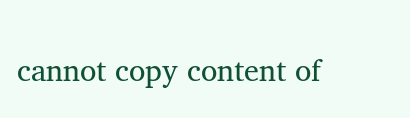cannot copy content of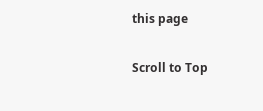this page

Scroll to Top